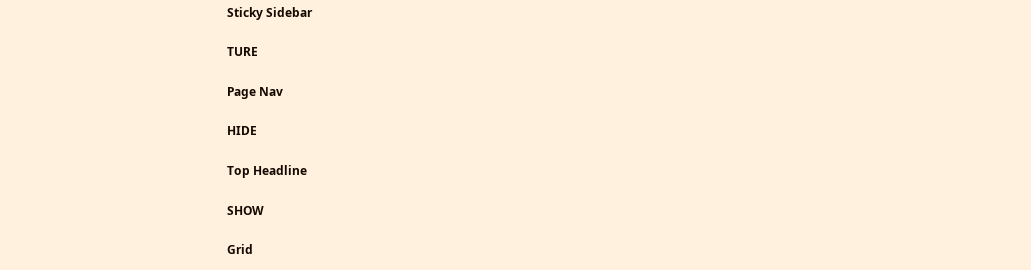Sticky Sidebar

TURE

Page Nav

HIDE

Top Headline

SHOW

Grid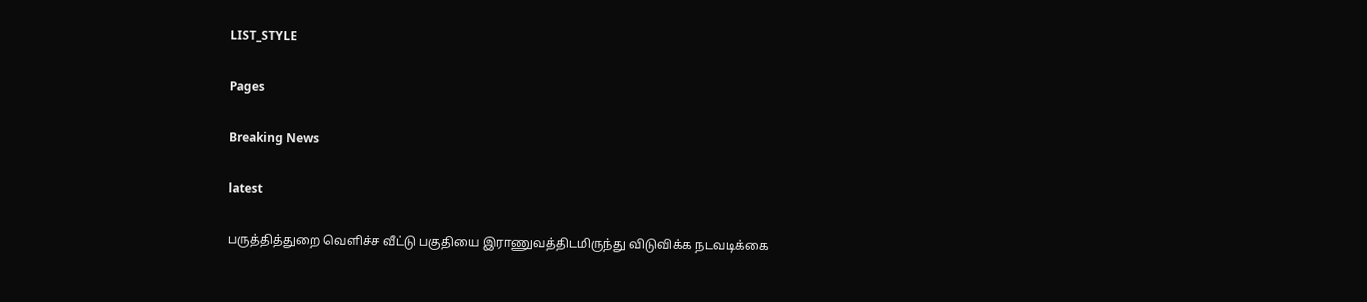LIST_STYLE

Pages

Breaking News

latest

பருத்தித்துறை வெளிச்ச வீட்டு பகுதியை இராணுவத்திடமிருந்து விடுவிக்க நடவடிக்கை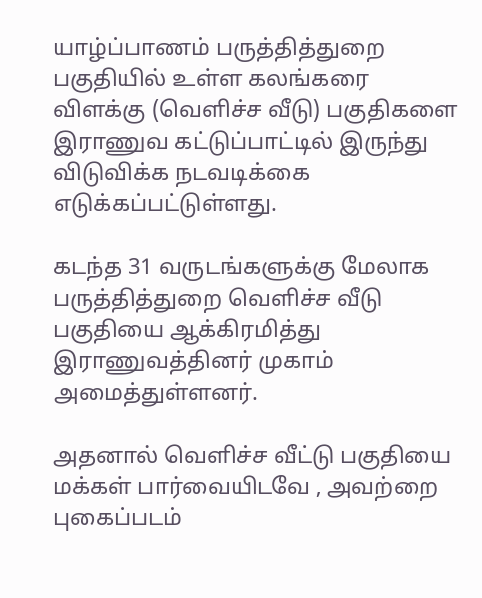யாழ்ப்பாணம் பருத்தித்துறை பகுதியில் உள்ள கலங்கரை விளக்கு (வெளிச்ச வீடு) பகுதிகளை இராணுவ கட்டுப்பாட்டில் இருந்து விடுவிக்க நடவடிக்கை எடுக்கப்பட்டுள்ளது.

கடந்த 31 வருடங்களுக்கு மேலாக பருத்தித்துறை வெளிச்ச வீடு பகுதியை ஆக்கிரமித்து இராணுவத்தினர் முகாம் அமைத்துள்ளனர்.

அதனால் வெளிச்ச வீட்டு பகுதியை மக்கள் பார்வையிடவே , அவற்றை புகைப்படம்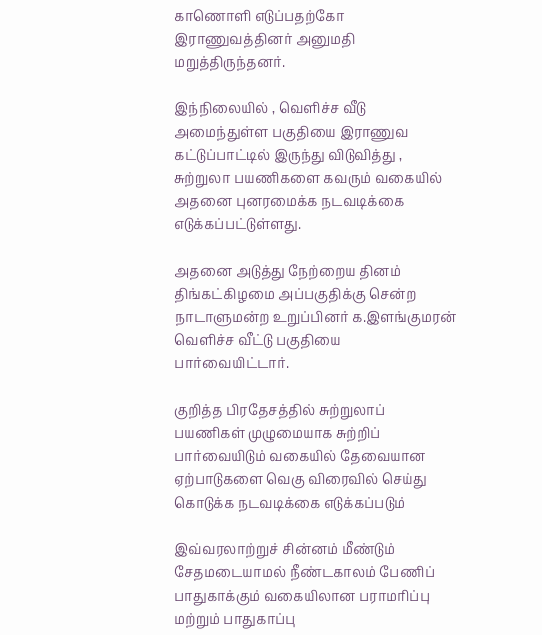காணொளி எடுப்பதற்கோ இராணுவத்தினர் அனுமதி மறுத்திருந்தனர்.

இந்நிலையில் , வெளிச்ச வீடு அமைந்துள்ள பகுதியை இராணுவ கட்டுப்பாட்டில் இருந்து விடுவித்து , சுற்றுலா பயணிகளை கவரும் வகையில் அதனை புனரமைக்க நடவடிக்கை எடுக்கப்பட்டுள்ளது.

அதனை அடுத்து நேற்றைய தினம் திங்கட்கிழமை அப்பகுதிக்கு சென்ற நாடாளுமன்ற உறுப்பினர் க.இளங்குமரன் வெளிச்ச வீட்டு பகுதியை பார்வையிட்டார்.

குறித்த பிரதேசத்தில் சுற்றுலாப் பயணிகள் முழுமையாக சுற்றிப் பார்வையிடும் வகையில் தேவையான ஏற்பாடுகளை வெகு விரைவில் செய்து கொடுக்க நடவடிக்கை எடுக்கப்படும்

இவ்வரலாற்றுச் சின்னம் மீண்டும் சேதமடையாமல் நீண்டகாலம் பேணிப் பாதுகாக்கும் வகையிலான பராமரிப்பு மற்றும் பாதுகாப்பு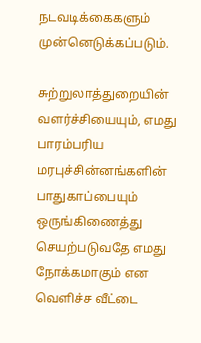நடவடிக்கைகளும் முன்னெடுக்கப்படும்.

சுற்றுலாத்துறையின் வளர்ச்சியையும், எமது பாரம்பரிய மரபுச்சின்னங்களின் பாதுகாப்பையும் ஒருங்கிணைத்து செயற்படுவதே எமது நோக்கமாகும் என வெளிச்ச வீட்டை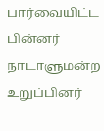பார்வையிட்ட பின்னர் நாடாளுமன்ற உறுப்பினர்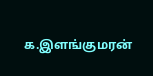க.இளங்குமரன்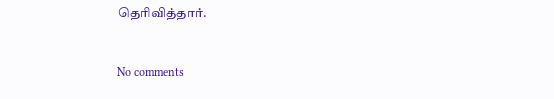தெரிவித்தார்.


No comments